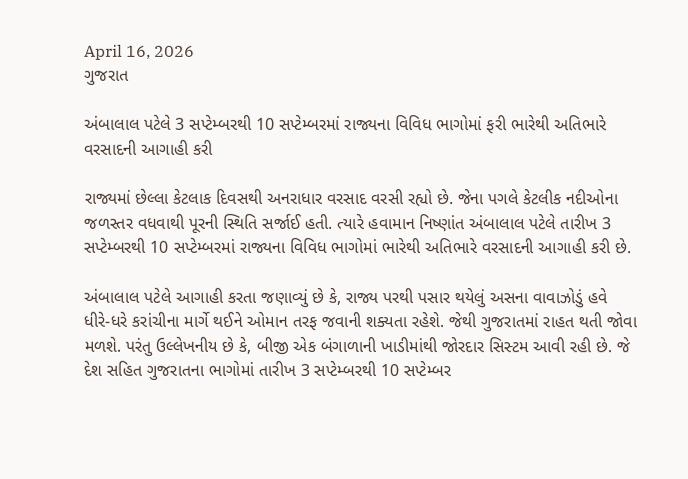April 16, 2026
ગુજરાત

અંબાલાલ પટેલે 3 સપ્ટેમ્બરથી 10 સપ્ટેમ્બરમાં રાજ્યના વિવિધ ભાગોમાં ફરી ભારેથી અતિભારે વરસાદની આગાહી કરી

રાજ્યમાં છેલ્લા કેટલાક દિવસથી અનરાધાર વરસાદ વરસી રહ્યો છે. જેના પગલે કેટલીક નદીઓના જળસ્તર વધવાથી પૂરની સ્થિતિ સર્જાઈ હતી. ત્યારે હવામાન નિષ્ણાંત અંબાલાલ પટેલે તારીખ 3 સપ્ટેમ્બરથી 10 સપ્ટેમ્બરમાં રાજ્યના વિવિધ ભાગોમાં ભારેથી અતિભારે વરસાદની આગાહી કરી છે.

અંબાલાલ પટેલે આગાહી કરતા જણાવ્યું છે કે, રાજ્ય પરથી પસાર થયેલું અસના વાવાઝોડું હવે ધીરે-ધરે કરાંચીના માર્ગે થઈને ઓમાન તરફ જવાની શક્યતા રહેશે. જેથી ગુજરાતમાં રાહત થતી જોવા મળશે. પરંતુ ઉલ્લેખનીય છે કે, બીજી એક બંગાળાની ખાડીમાંથી જોરદાર સિસ્ટમ આવી રહી છે. જે દેશ સહિત ગુજરાતના ભાગોમાં તારીખ 3 સપ્ટેમ્બરથી 10 સપ્ટેમ્બર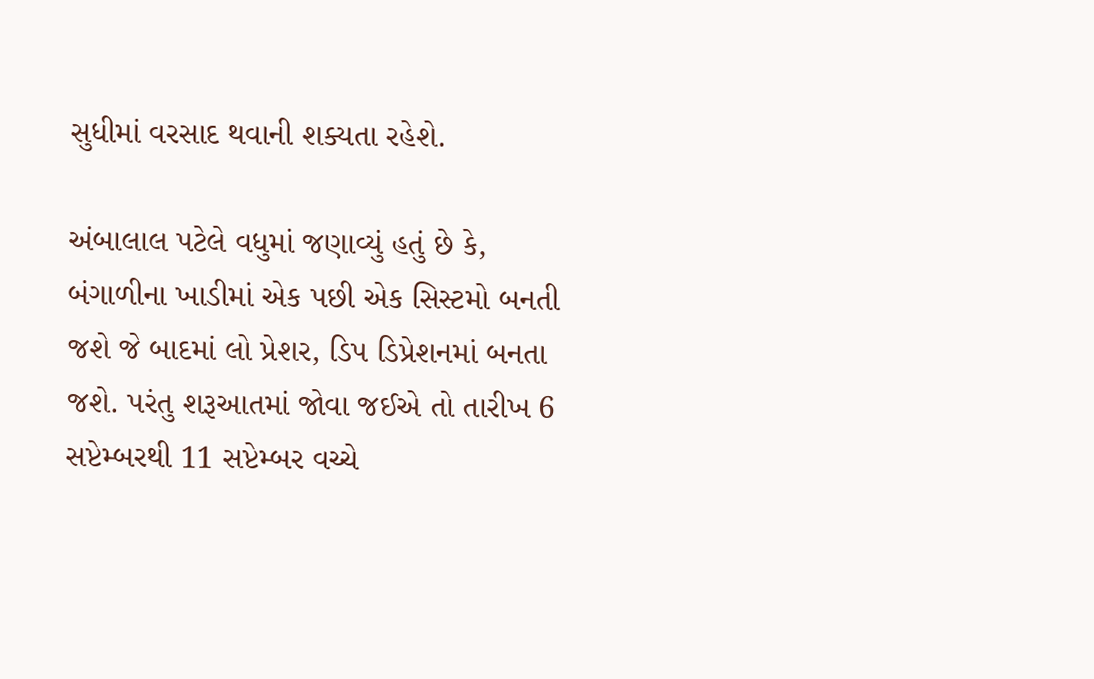સુધીમાં વરસાદ થવાની શક્યતા રહેશે.

અંબાલાલ પટેલે વધુમાં જણાવ્યું હતું છે કે, બંગાળીના ખાડીમાં એક પછી એક સિસ્ટમો બનતી જશે જે બાદમાં લો પ્રેશર, ડિપ ડિપ્રેશનમાં બનતા જશે. પરંતુ શરૂઆતમાં જોવા જઈએ તો તારીખ 6 સપ્ટેમ્બરથી 11 સપ્ટેમ્બર વચ્ચે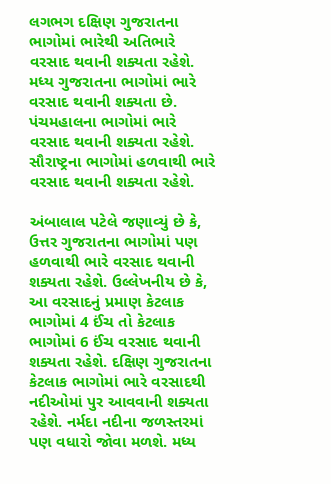લગભગ દક્ષિણ ગુજરાતના ભાગોમાં ભારેથી અતિભારે વરસાદ થવાની શક્યતા રહેશે. મધ્ય ગુજરાતના ભાગોમાં ભારે વરસાદ થવાની શક્યતા છે. પંચમહાલના ભાગોમાં ભારે વરસાદ થવાની શક્યતા રહેશે. સૌરાષ્ટ્રના ભાગોમાં હળવાથી ભારે વરસાદ થવાની શક્યતા રહેશે.

અંબાલાલ પટેલે જણાવ્યું છે કે, ઉત્તર ગુજરાતના ભાગોમાં પણ હળવાથી ભારે વરસાદ થવાની શક્યતા રહેશે. ઉલ્લેખનીય છે કે, આ વરસાદનું પ્રમાણ કેટલાક ભાગોમાં 4 ઈંચ તો કેટલાક ભાગોમાં 6 ઈંચ વરસાદ થવાની શક્યતા રહેશે. દક્ષિણ ગુજરાતના કેટલાક ભાગોમાં ભારે વરસાદથી નદીઓમાં પુર આવવાની શક્યતા રહેશે. નર્મદા નદીના જળસ્તરમાં પણ વધારો જોવા મળશે. મધ્ય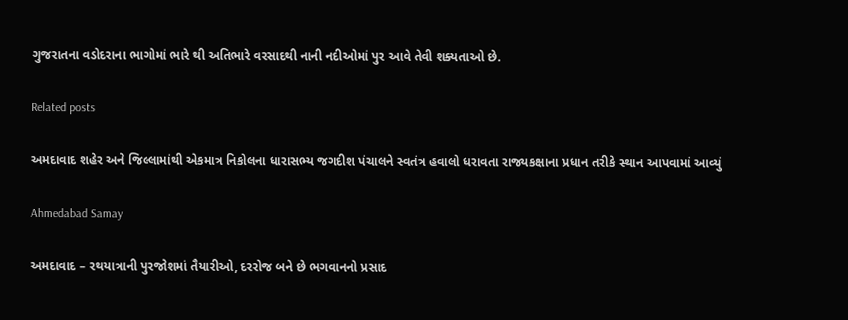ગુજરાતના વડોદરાના ભાગોમાં ભારે થી અતિભારે વરસાદથી નાની નદીઓમાં પુર આવે તેવી શક્યતાઓ છે.

Related posts

અમદાવાદ શહેર અને જિલ્લામાંથી એકમાત્ર નિકોલના ધારાસભ્ય જગદીશ પંચાલને સ્વતંત્ર હવાલો ધરાવતા રાજ્યકક્ષાના પ્રધાન તરીકે સ્થાન આપવામાં આવ્યું

Ahmedabad Samay

અમદાવાદ – રથયાત્રાની પુરજોશમાં તૈયારીઓ, દરરોજ બને છે ભગવાનનો પ્રસાદ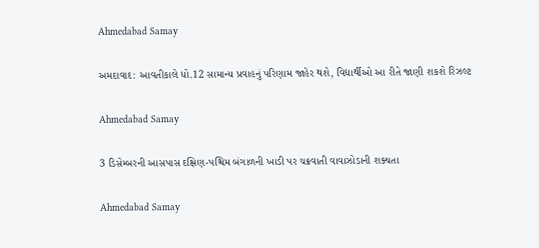Ahmedabad Samay

અમદાવાદ: આવતીકાલે ધો.12 સામાન્ય પ્રવાહનું પરિણામ જાહેર થશે, વિદ્યાર્થીઓ આ રીતે જાણી શકશે રિઝલ્ટ

Ahmedabad Samay

3 ડિસેમ્બરની આસપાસ દક્ષિણ-પશ્ચિમ બંગાળની ખાડી પર ચક્રવાતી વાવાઝોડાની શક્યતા

Ahmedabad Samay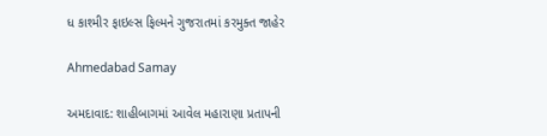ધ કાશ્મીર ફાઇલ્સ ફિલ્મને ગુજરાતમાં કરમુક્ત જાહેર

Ahmedabad Samay

અમદાવાદ: શાહીબાગમાં આવેલ મહારાણા પ્રતાપની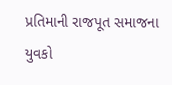પ્રતિમાની રાજપૂત સમાજના યુવકો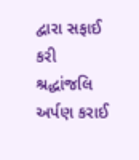દ્વારા સફાઈ કરી શ્રદ્ધાંજલિ અર્પણ કરાઈ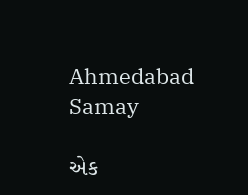Ahmedabad Samay

એક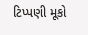ટિપ્પણી મૂકો